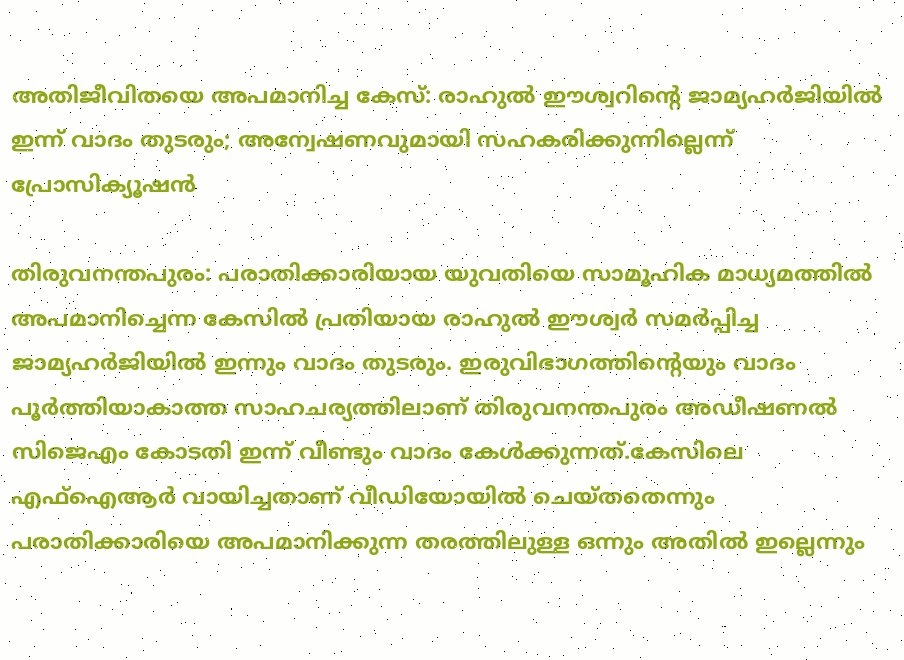അതിജീവിതയെ അപമാനിച്ച കേസ്: രാഹുല്‍ ഈശ്വറിന്റെ ജാമ്യഹര്‍ജിയില്‍ ഇന്ന് വാദം തുടരും; അന്വേഷണവുമായി സഹകരിക്കുന്നില്ലെന്ന് പ്രോസിക്യൂഷൻ

തിരുവനന്തപുരം: പരാതിക്കാരിയായ യുവതിയെ സാമൂഹിക മാധ്യമത്തില്‍ അപമാനിച്ചെന്ന കേസില്‍ പ്രതിയായ രാഹുല്‍ ഈശ്വര്‍ സമര്‍പ്പിച്ച ജാമ്യഹര്‍ജിയില്‍ ഇന്നും വാദം തുടരും. ഇരുവിഭാഗത്തിന്റെയും വാദം പൂര്‍ത്തിയാകാത്ത സാഹചര്യത്തിലാണ് തിരുവനന്തപുരം അഡീഷണല്‍ സിജെഎം കോടതി ഇന്ന് വീണ്ടും വാദം കേള്‍ക്കുന്നത്.കേസിലെ എഫ്‌ഐആർ വായിച്ചതാണ് വീഡിയോയില്‍ ചെയ്തതെന്നും പരാതിക്കാരിയെ അപമാനിക്കുന്ന തരത്തിലുള്ള ഒന്നും അതില്‍ ഇല്ലെന്നും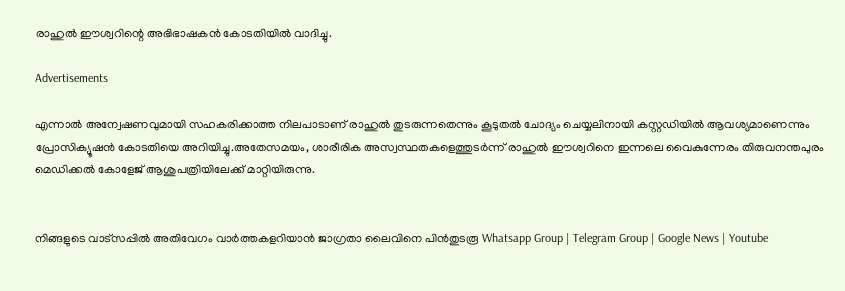രാഹുല്‍ ഈശ്വറിന്റെ അഭിഭാഷകന്‍ കോടതിയില്‍ വാദിച്ചു.

Advertisements

എന്നാല്‍ അന്വേഷണവുമായി സഹകരിക്കാത്ത നിലപാടാണ് രാഹുല്‍ തുടരുന്നതെന്നും കൂടുതല്‍ ചോദ്യം ചെയ്യലിനായി കസ്റ്റഡിയില്‍ ആവശ്യമാണെന്നും പ്രോസിക്യൂഷൻ കോടതിയെ അറിയിച്ചു.അതേസമയം, ശാരീരിക അസ്വസ്ഥതകളെത്തുടർന്ന് രാഹുല്‍ ഈശ്വറിനെ ഇന്നലെ വൈകുന്നേരം തിരുവനന്തപുരം മെഡിക്കല്‍ കോളേജ് ആശുപത്രിയിലേക്ക് മാറ്റിയിരുന്നു.


നിങ്ങളുടെ വാട്സപ്പിൽ അതിവേഗം വാർത്തകളറിയാൻ ജാഗ്രതാ ലൈവിനെ പിൻതുടരൂ Whatsapp Group | Telegram Group | Google News | Youtube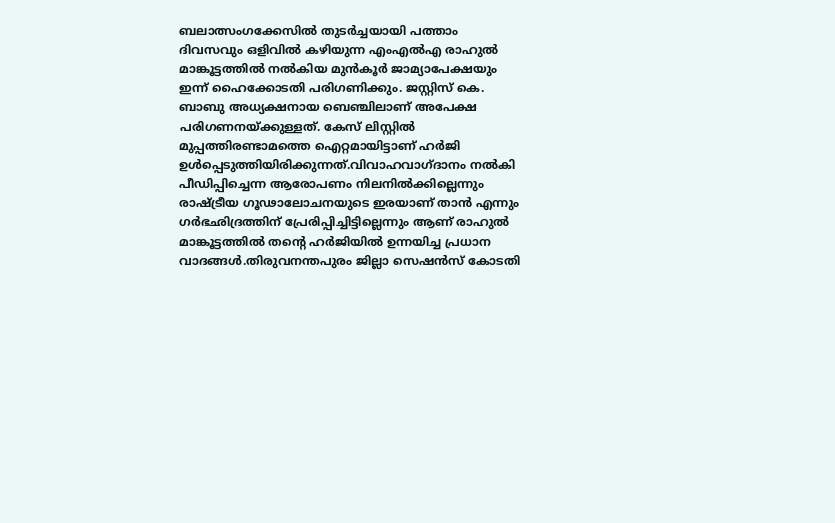ബലാത്സംഗക്കേസിൽ തുടർച്ചയായി പത്താം ദിവസവും ഒളിവില്‍ കഴിയുന്ന എംഎൽഎ രാഹുല്‍ മാങ്കൂട്ടത്തില്‍ നല്‍കിയ മുന്‍കൂര്‍ ജാമ്യാപേക്ഷയും ഇന്ന് ഹൈക്കോടതി പരിഗണിക്കും. ജസ്റ്റിസ് കെ. ബാബു അധ്യക്ഷനായ ബെഞ്ചിലാണ് അപേക്ഷ പരിഗണനയ്ക്കുള്ളത്. കേസ് ലിസ്റ്റിൽ മുപ്പത്തിരണ്ടാമത്തെ ഐറ്റമായിട്ടാണ് ഹര്‍ജി ഉൾപ്പെടുത്തിയിരിക്കുന്നത്.വിവാഹവാഗ്ദാനം നല്‍കി പീഡിപ്പിച്ചെന്ന ആരോപണം നിലനിൽക്കില്ലെന്നും രാഷ്ട്രീയ ഗൂഢാലോചനയുടെ ഇരയാണ് താന്‍ എന്നും ഗര്‍ഭഛിദ്രത്തിന് പ്രേരിപ്പിച്ചിട്ടില്ലെന്നും ആണ് രാഹുല്‍ മാങ്കൂട്ടത്തില്‍ തന്റെ ഹര്‍ജിയില്‍ ഉന്നയിച്ച പ്രധാന വാദങ്ങൾ.തിരുവനന്തപുരം ജില്ലാ സെഷൻസ് കോടതി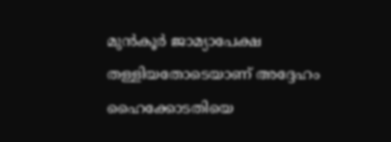മുന്‍കൂര്‍ ജാമ്യാപേക്ഷ തള്ളിയതോടെയാണ് അദ്ദേഹം ഹൈക്കോടതിയെ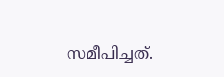സമീപിച്ചത്.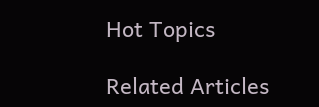Hot Topics

Related Articles